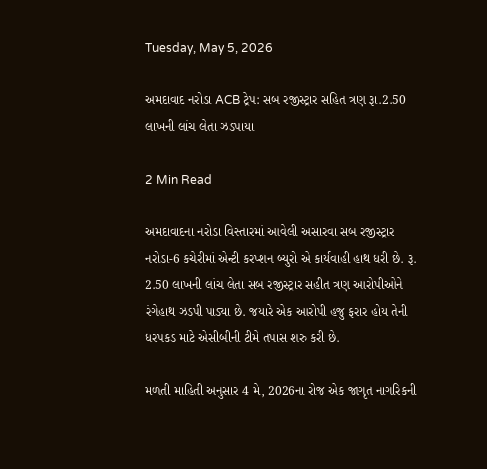Tuesday, May 5, 2026

અમદાવાદ નરોડા ACB ટ્રેપ: સબ રજીસ્ટ્રાર સહિત ત્રણ રૂા.2.50 લાખની લાંચ લેતા ઝડપાયા

2 Min Read

અમદાવાદના નરોડા વિસ્તારમાં આવેલી અસારવા સબ રજીસ્ટ્રાર નરોડા-6 કચેરીમાં એન્ટી કરપ્શન બ્યુરો એ કાર્યવાહી હાથ ધરી છે. રૂ. 2.50 લાખની લાંચ લેતા સબ રજીસ્ટ્રાર સહીત ત્રણ આરોપીઓને રંગેહાથ ઝડપી પાડ્યા છે. જયારે એક આરોપી હજુ ફરાર હોય તેની ધરપકડ માટે એસીબીની ટીમે તપાસ શરુ કરી છે.

મળતી માહિતી અનુસાર 4 મે, 2026ના રોજ એક જાગૃત નાગરિકની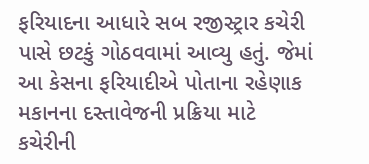ફરિયાદના આધારે સબ રજીસ્ટ્રાર કચેરી પાસે છટકું ગોઠવવામાં આવ્યુ હતું. જેમાં આ કેસના ફરિયાદીએ પોતાના રહેણાક મકાનના દસ્તાવેજની પ્રક્રિયા માટે કચેરીની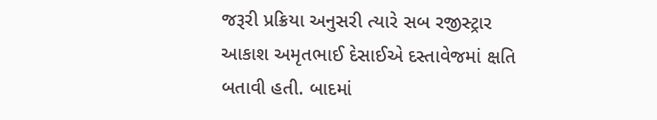જરૂરી પ્રક્રિયા અનુસરી ત્યારે સબ રજીસ્ટ્રાર આકાશ અમૃતભાઈ દેસાઈએ દસ્તાવેજમાં ક્ષતિ બતાવી હતી. બાદમાં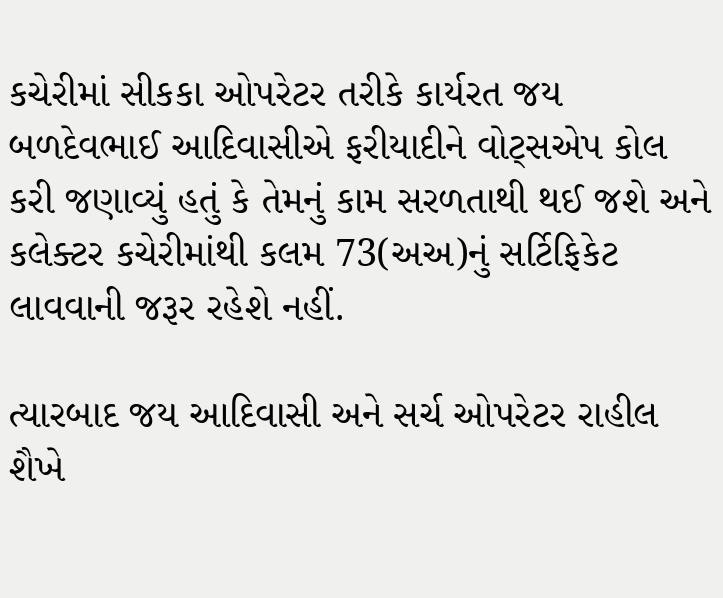કચેરીમાં સીકકા ઓપરેટર તરીકે કાર્યરત જય બળદેવભાઈ આદિવાસીએ ફરીયાદીને વોટ્સએપ કોલ કરી જણાવ્યું હતું કે તેમનું કામ સરળતાથી થઈ જશે અને કલેક્ટર કચેરીમાંથી કલમ 73(અઅ)નું સર્ટિફિકેટ લાવવાની જરૂર રહેશે નહીં.

ત્યારબાદ જય આદિવાસી અને સર્ચ ઓપરેટર રાહીલ શૈખે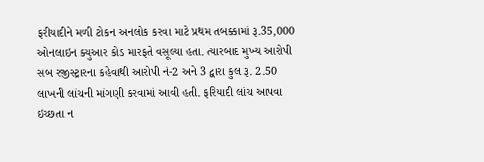ફરીયાદીને મળી ટોકન અનલોક કરવા માટે પ્રથમ તબક્કામાં રૂ.35,000 ઓનલાઇન ક્યુઆર કોડ મારફતે વસૂલ્યા હતા. ત્યારબાદ મુખ્ય આરોપી સબ રજીસ્ટ્રારના કહેવાથી આરોપી નં-2 અને 3 દ્વારા કુલ રૂ. 2.50 લાખની લાંચની માંગણી કરવામાં આવી હતી. ફરિયાદી લાંચ આપવા ઇચ્છતા ન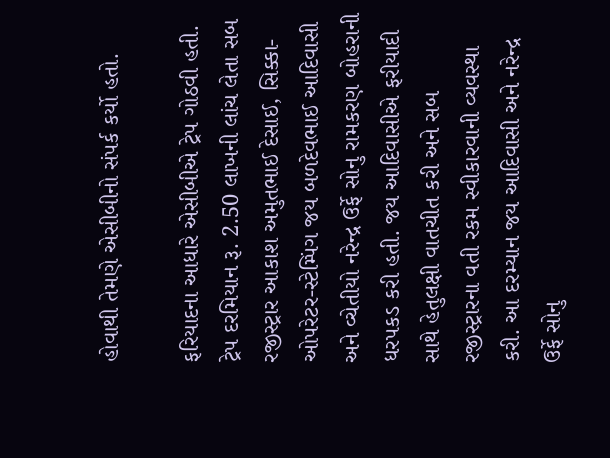હોવાથી તેમણે એસીબીનો સંપર્ક કર્યો હતો.

ફરિયાદના આધારે એસીબીએ ટ્રેપ ગોઠવી હતી. ટ્રેપ દરમિયાન રૂ. 2.50 લાખની લાંચ લેતા સબ રજીસ્ટ્રાર આકાશ અમુતભાઈ દેસાઈ, સિક્કા-ઓપરેટર-સ્ટેમ્પિંગ જય બળદેવભાઈ આદિવાસી અને વ્ચેતીયો નરેન્દ્ર ઉર્ફે સોનુ રામકરણ બોહરાની ધરપકડ કરી હતી. જય આદિવાસીએ ફરીયાદી સાથે હેતુલક્ષી વાતચીત કરી અને સબ રજીસ્ટ્રારના વતી રકમ સ્વીકારવાની વ્યવસ્થા કરી. આ દરમ્યાન જય આદિવાસી અને નરેન્દ્ર ઉર્ફે સોનુ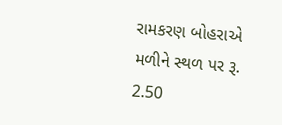રામકરણ બોહરાએ મળીને સ્થળ પર રૂ. 2.50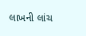લાખની લાંચ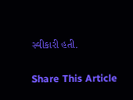સ્વીકારી હતી.

Share This Article